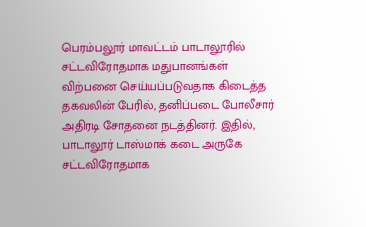பெரம்பலூர் மாவட்டம் பாடாலூரில் சட்டவிரோதமாக மதுபானங்கள் விற்பனை செய்யப்படுவதாக கிடைத்த தகவலின் பேரில், தனிப்படை போலீசார் அதிரடி சோதனை நடத்தினர். இதில், பாடாலூர் டாஸ்மாக் கடை அருகே சட்டவிரோதமாக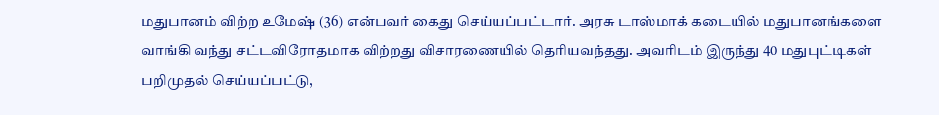மதுபானம் விற்ற உமேஷ் (36) என்பவர் கைது செய்யப்பட்டார். அரசு டாஸ்மாக் கடையில் மதுபானங்களை வாங்கி வந்து சட்டவிரோதமாக விற்றது விசாரணையில் தெரியவந்தது. அவரிடம் இருந்து 40 மதுபுட்டிகள் பறிமுதல் செய்யப்பட்டு,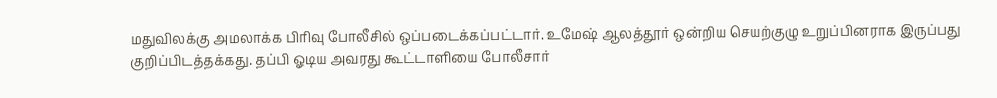மதுவிலக்கு அமலாக்க பிரிவு போலீசில் ஒப்படைக்கப்பட்டார். உமேஷ் ஆலத்தூர் ஒன்றிய செயற்குழு உறுப்பினராக இருப்பது குறிப்பிடத்தக்கது. தப்பி ஓடிய அவரது கூட்டாளியை போலீசார்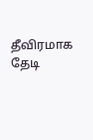தீவிரமாக தேடி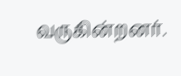வருகின்றனர்.